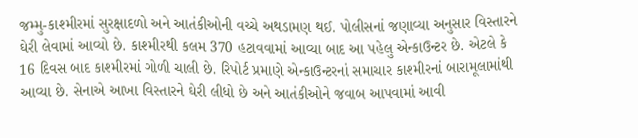જમ્મુ-કાશ્મીરમાં સુરક્ષાદળો અને આતંકીઓની વચ્ચે અથડામણ થઈ. પોલીસનાં જણાવ્યા અનુસાર વિસ્તારને ઘેરી લેવામાં આવ્યો છે. કાશ્મીરથી કલમ 370 હટાવવામાં આવ્યા બાદ આ પહેલુ એન્કાઉન્ટર છે. એટલે કે 16 દિવસ બાદ કાશ્મીરમાં ગોળી ચાલી છે. રિપોર્ટ પ્રમાણે એન્કાઉન્ટરનાં સમાચાર કાશ્મીરનાં બારામૂલામાંથી આવ્યા છે. સેનાએ આખા વિસ્તારને ઘેરી લીધો છે અને આતંકીઓને જવાબ આપવામાં આવી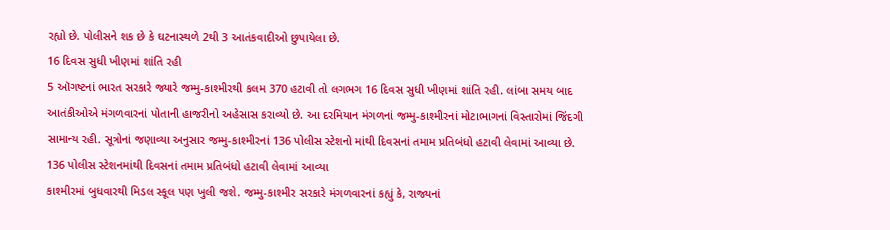રહ્યો છે. પોલીસને શક છે કે ઘટનાસ્થળે 2થી 3 આતંકવાદીઓ છુપાયેલા છે.
16 દિવસ સુધી ખીણમાં શાંતિ રહી
5 ઑગષ્ટનાં ભારત સરકારે જ્યારે જમ્મુ-કાશ્મીરથી કલમ 370 હટાવી તો લગભગ 16 દિવસ સુધી ખીણમાં શાંતિ રહી. લાંબા સમય બાદ આતંકીઓએ મંગળવારનાં પોતાની હાજરીનો અહેસાસ કરાવ્યો છે. આ દરમિયાન મંગળનાં જમ્મુ-કાશ્મીરનાં મોટાભાગનાં વિસ્તારોમાં જિંદગી સામાન્ય રહી. સૂત્રોનાં જણાવ્યા અનુસાર જમ્મુ-કાશ્મીરનાં 136 પોલીસ સ્ટેશનો માંથી દિવસનાં તમામ પ્રતિબંધો હટાવી લેવામાં આવ્યા છે.
136 પોલીસ સ્ટેશનમાંથી દિવસનાં તમામ પ્રતિબંધો હટાવી લેવામાં આવ્યા
કાશ્મીરમાં બુધવારથી મિડલ સ્કૂલ પણ ખુલી જશે. જમ્મુ-કાશ્મીર સરકારે મંગળવારનાં કહ્યું કે, રાજ્યનાં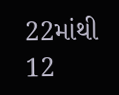22માંથી 12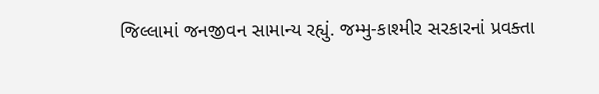જિલ્લામાં જનજીવન સામાન્ય રહ્યું. જમ્મુ-કાશ્મીર સરકારનાં પ્રવક્તા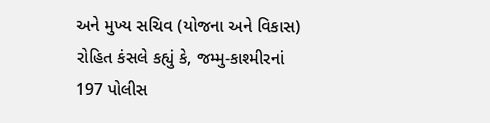અને મુખ્ય સચિવ (યોજના અને વિકાસ) રોહિત કંસલે કહ્યું કે, જમ્મુ-કાશ્મીરનાં 197 પોલીસ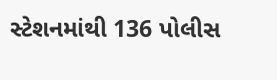સ્ટેશનમાંથી 136 પોલીસ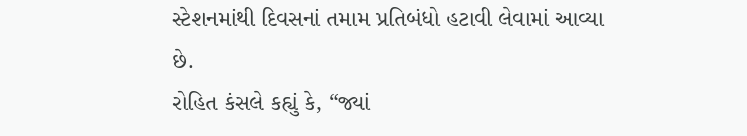સ્ટેશનમાંથી દિવસનાં તમામ પ્રતિબંધો હટાવી લેવામાં આવ્યા છે.
રોહિત કંસલે કહ્યું કે, “જ્યાં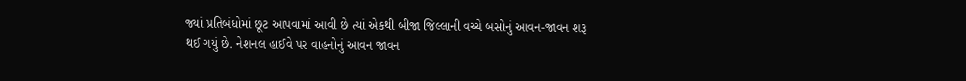જ્યાં પ્રતિબંધોમાં છૂટ આપવામાં આવી છે ત્યાં એકથી બીજા જિલ્લાની વચ્ચે બસોનું આવન-જાવન શરૂ થઈ ગયું છે. નેશનલ હાઈવે પર વાહનોનું આવન જાવન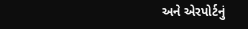અને એરપોર્ટનું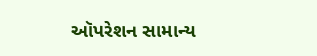ઑપરેશન સામાન્ય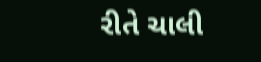રીતે ચાલી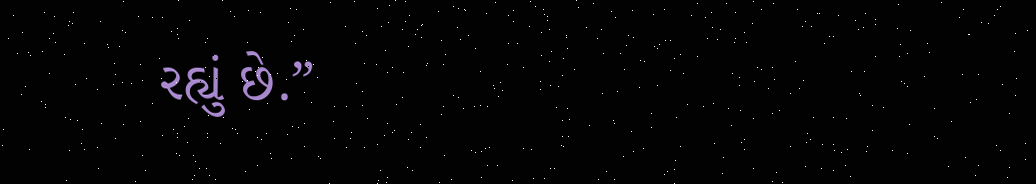રહ્યું છે.”